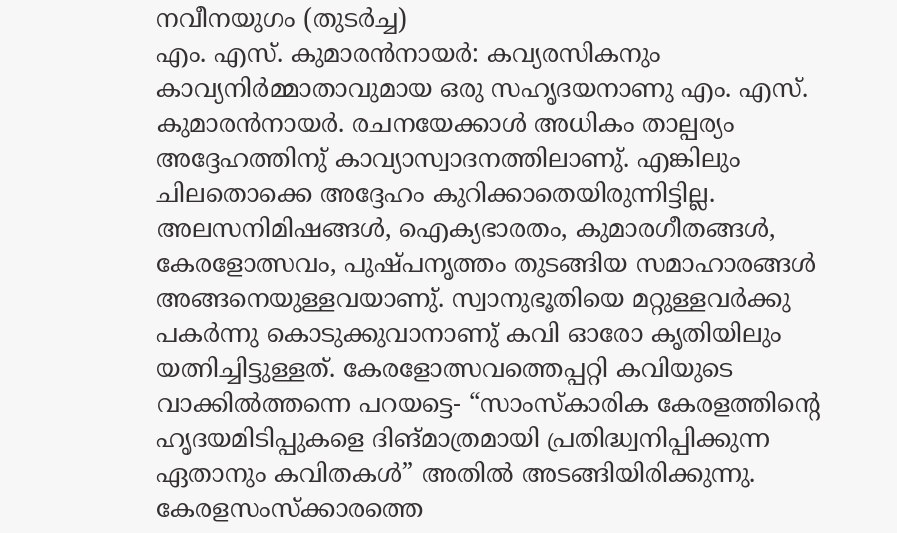നവീനയുഗം (തുടർച്ച)
എം. എസ്. കുമാരൻനായർ: കവ്യരസികനും കാവ്യനിർമ്മാതാവുമായ ഒരു സഹൃദയനാണു എം. എസ്. കുമാരൻനായർ. രചനയേക്കാൾ അധികം താല്പര്യം അദ്ദേഹത്തിനു് കാവ്യാസ്വാദനത്തിലാണു്. എങ്കിലും ചിലതൊക്കെ അദ്ദേഹം കുറിക്കാതെയിരുന്നിട്ടില്ല. അലസനിമിഷങ്ങൾ, ഐക്യഭാരതം, കുമാരഗീതങ്ങൾ, കേരളോത്സവം, പുഷ്പനൃത്തം തുടങ്ങിയ സമാഹാരങ്ങൾ അങ്ങനെയുള്ളവയാണു്. സ്വാനുഭൂതിയെ മറ്റുള്ളവർക്കു പകർന്നു കൊടുക്കുവാനാണു് കവി ഓരോ കൃതിയിലും യത്നിച്ചിട്ടുള്ളത്. കേരളോത്സവത്തെപ്പറ്റി കവിയുടെ വാക്കിൽത്തന്നെ പറയട്ടെ- “സാംസ്കാരിക കേരളത്തിൻ്റെ ഹൃദയമിടിപ്പുകളെ ദിങ്മാത്രമായി പ്രതിദ്ധ്വനിപ്പിക്കുന്ന ഏതാനും കവിതകൾ” അതിൽ അടങ്ങിയിരിക്കുന്നു. കേരളസംസ്ക്കാരത്തെ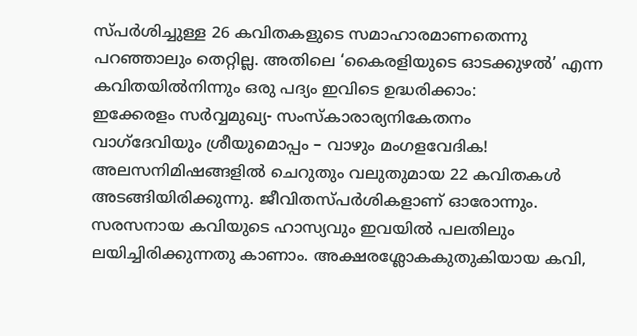സ്പർശിച്ചുള്ള 26 കവിതകളുടെ സമാഹാരമാണതെന്നു പറഞ്ഞാലും തെറ്റില്ല. അതിലെ ‘കൈരളിയുടെ ഓടക്കുഴൽ’ എന്ന കവിതയിൽനിന്നും ഒരു പദ്യം ഇവിടെ ഉദ്ധരിക്കാം:
ഇക്കേരളം സർവ്വമുഖ്യ- സംസ്കാരാര്യനികേതനം
വാഗ്ദേവിയും ശ്രീയുമൊപ്പം – വാഴും മംഗളവേദിക!
അലസനിമിഷങ്ങളിൽ ചെറുതും വലുതുമായ 22 കവിതകൾ അടങ്ങിയിരിക്കുന്നു. ജീവിതസ്പർശികളാണ് ഓരോന്നും. സരസനായ കവിയുടെ ഹാസ്യവും ഇവയിൽ പലതിലും ലയിച്ചിരിക്കുന്നതു കാണാം. അക്ഷരശ്ലോകകുതുകിയായ കവി,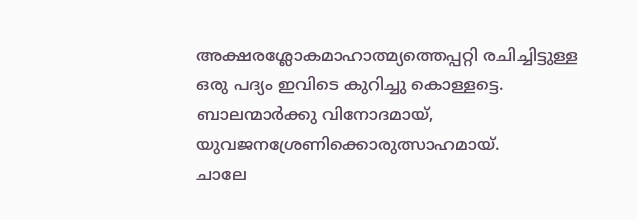അക്ഷരശ്ലോകമാഹാത്മ്യത്തെപ്പറ്റി രചിച്ചിട്ടുള്ള ഒരു പദ്യം ഇവിടെ കുറിച്ചു കൊള്ളട്ടെ.
ബാലന്മാർക്കു വിനോദമായ്, യുവജനശ്രേണിക്കൊരുത്സാഹമായ്.
ചാലേ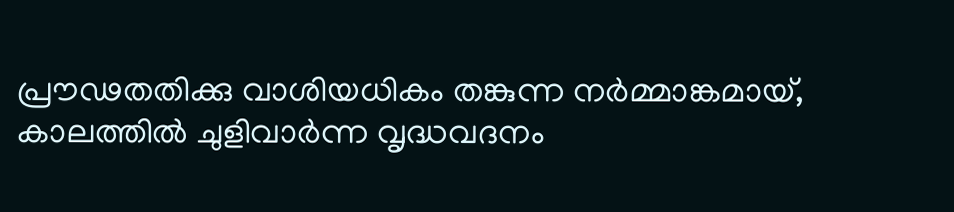പ്രൗഢതതിക്കു വാശിയധികം തങ്കുന്ന നർമ്മാങ്കമായ്,
കാലത്തിൽ ചുളിവാർന്ന വൃദ്ധവദനം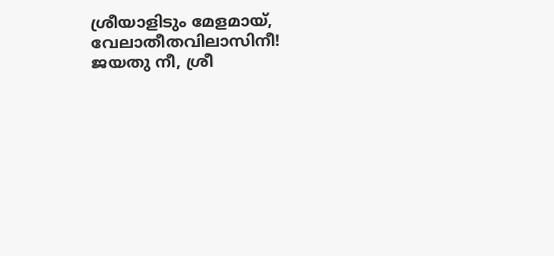ശ്രീയാളിടും മേളമായ്,
വേലാതീതവിലാസിനീ! ജയതു നീ, ശ്രീ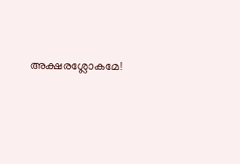അക്ഷരശ്ലോകമേ!